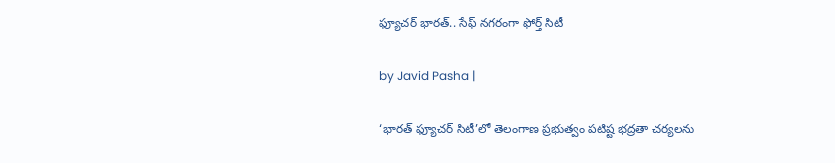ఫ్యూచర్‌ భారత్.. సేఫ్ నగరంగా ఫోర్త్ సిటీ

by Javid Pasha |

‘భారత్‌ ఫ్యూచర్‌ సిటీ’లో తెలంగాణ ప్రభుత్వం పటిష్ట భద్రతా చర్యలను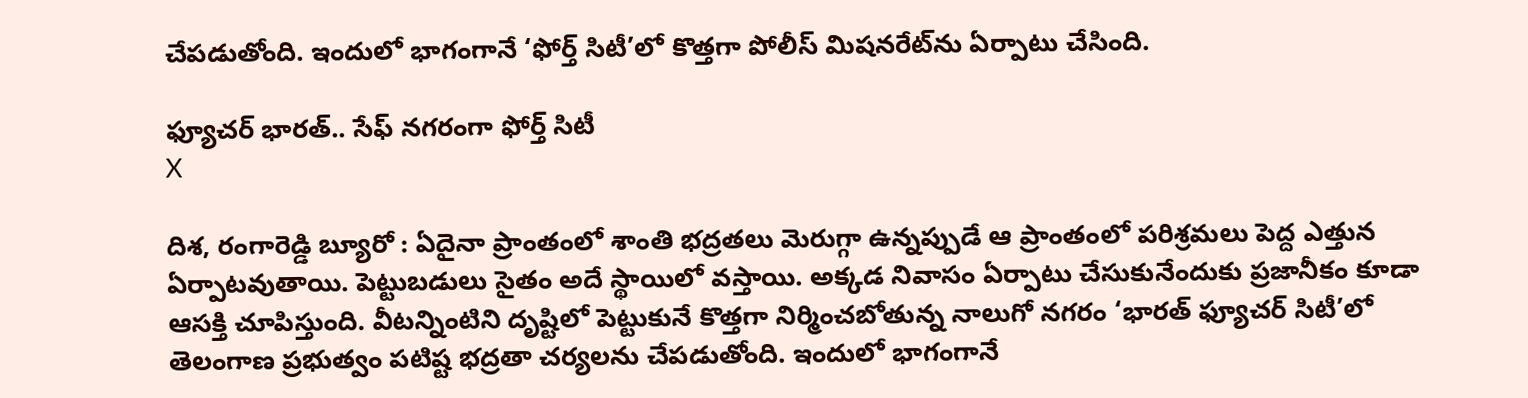చేపడుతోంది. ఇందులో భాగంగానే ‘ఫోర్త్ సిటీ’లో కొత్తగా పోలీస్ మిషనరేట్‌ను ఏర్పాటు చేసింది.

ఫ్యూచర్‌ భారత్.. సేఫ్ నగరంగా ఫోర్త్ సిటీ
X

దిశ, రంగారెడ్డి బ్యూరో : ఏదైనా ప్రాంతంలో శాంతి భద్రతలు మెరుగ్గా ఉన్నప్పుడే ఆ ప్రాంతంలో పరిశ్రమలు పెద్ద ఎత్తున ఏర్పాటవుతాయి. పెట్టుబడులు సైతం అదే స్థాయిలో వస్తాయి. అక్కడ నివాసం ఏర్పాటు చేసుకునేందుకు ప్రజానీకం కూడా ఆసక్తి చూపిస్తుంది. వీటన్నింటిని దృష్టిలో పెట్టుకునే కొత్తగా నిర్మించబోతున్న నాలుగో నగరం ‘భారత్‌ ఫ్యూచర్‌ సిటీ’లో తెలంగాణ ప్రభుత్వం పటిష్ట భద్రతా చర్యలను చేపడుతోంది. ఇందులో భాగంగానే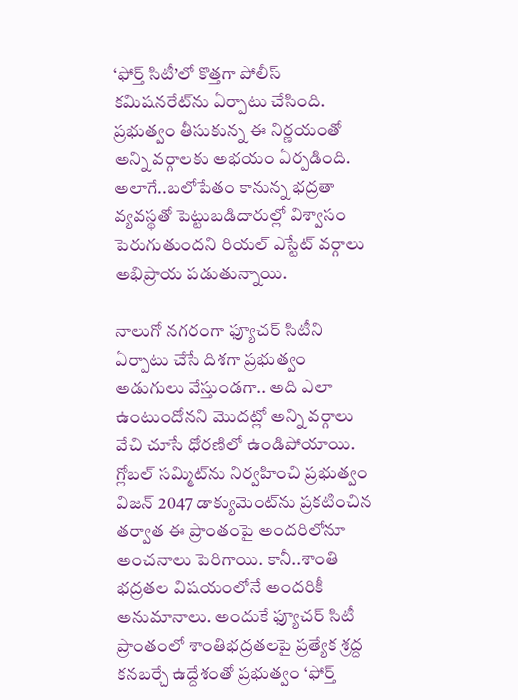‘ఫోర్త్ సిటీ’లో కొత్తగా పోలీస్ కమిషనరేట్‌ను ఏర్పాటు చేసింది. ప్రభుత్వం తీసుకున్న ఈ నిర్ణయంతో అన్ని వర్గాలకు అభయం ఏర్పడింది. అలాగే..బలోపేతం కానున్న భద్రతా వ్యవస్థతో పెట్టుబడిదారుల్లో విశ్వాసం పెరుగుతుందని రియల్‌ ఎస్టేట్‌ వర్గాలు అభిప్రాయ పడుతున్నాయి.

నాలుగో నగరంగా ఫ్యూచర్‌ సిటీని ఏర్పాటు చేసే దిశగా ప్రభుత్వం అడుగులు వేస్తుండగా.. అది ఎలా ఉంటుందోనని మొదట్లో అన్ని వర్గాలు వేచి చూసే ధోరణిలో ఉండిపోయాయి. గ్లోబల్‌ సమ్మిట్‌ను నిర్వహించి ప్రభుత్వం విజన్‌ 2047 డాక్యుమెంట్‌ను ప్రకటించిన తర్వాత ఈ ప్రాంతంపై అందరిలోనూ అంచనాలు పెరిగాయి. కానీ..శాంతి భద్రతల విషయంలోనే అందరికీ అనుమానాలు. అందుకే ఫ్యూచర్‌ సిటీ ప్రాంతంలో శాంతిభద్రతలపై ప్రత్యేక శ్రద్ద కనబర్చే ఉద్దేశంతో ప్రభుత్వం ‘ఫోర్త్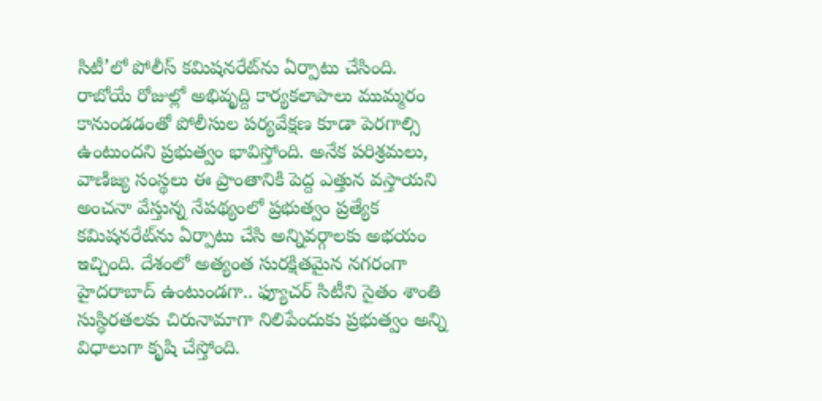సిటీ’లో పోలీస్ కమిషనరేట్‌ను ఏర్పాటు చేసింది. రాబోయే రోజుల్లో అభివృద్ది కార్యకలాపాలు ముమ్మరం కానుండడంతో పోలీసుల పర్యవేక్షణ కూడా పెరగాల్సి ఉంటుందని ప్రభుత్వం భావిస్తోంది. అనేక పరిశ్రమలు, వాణిజ్య సంస్థలు ఈ ప్రాంతానికి పెద్ద ఎత్తున వస్తాయని అంచనా వేస్తున్న నేపథ్యంలో ప్రభుత్వం ప్రత్యేక కమిషనరేట్‌ను ఏర్పాటు చేసి అన్నివర్గాలకు అభయం ఇచ్చింది. దేశంలో అత్యంత సురక్షితమైన నగరంగా హైదరాబాద్‌ ఉంటుండగా.. ఫ్యూచర్‌ సిటీని సైతం శాంతి సుస్థిరతలకు చిరునామాగా నిలిపేందుకు ప్రభుత్వం అన్ని విధాలుగా కృషి చేస్తోంది.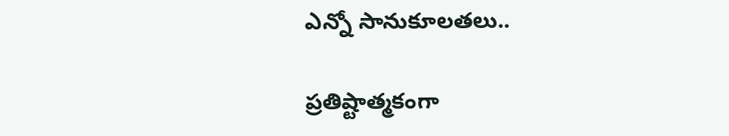ఎన్నో సానుకూలతలు..

ప్రతిష్టాత్మకంగా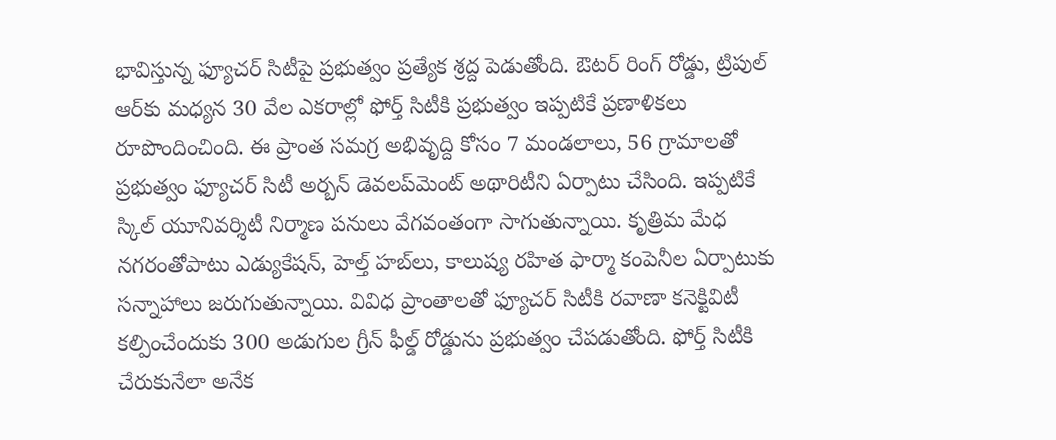భావిస్తున్న ఫ్యూచర్‌ సిటీపై ప్రభుత్వం ప్రత్యేక శ్రద్ద పెడుతోంది. ఔటర్‌ రింగ్‌ రోడ్డు, ట్రిపుల్‌ ఆర్‌కు మధ్యన 30 వేల ఎకరాల్లో ఫోర్త్ సిటీకి ప్రభుత్వం ఇప్పటికే ప్రణాళికలు రూపొందించింది. ఈ ప్రాంత సమగ్ర అభివృద్ది కోసం 7 మండలాలు, 56 గ్రామాలతో ప్రభుత్వం ఫ్యూచర్‌ సిటీ అర్బన్‌ డెవలప్‌మెంట్‌ అథారిటీని ఏర్పాటు చేసింది. ఇప్పటికే స్కిల్‌ యూనివర్శిటీ నిర్మాణ పనులు వేగవంతంగా సాగుతున్నాయి. కృత్రిమ మేధ నగరంతోపాటు ఎడ్యుకేషన్‌, హెల్త్ హబ్‌లు, కాలుష్య రహిత ఫార్మా కంపెనీల ఏర్పాటుకు సన్నాహాలు జరుగుతున్నాయి. వివిధ ప్రాంతాలతో ఫ్యూచర్‌ సిటీకి రవాణా కనెక్టివిటీ కల్పించేందుకు 300 అడుగుల గ్రీన్‌ ఫీల్డ్ రోడ్డును ప్రభుత్వం చేపడుతోంది. ఫోర్త్ సిటీకి చేరుకునేలా అనేక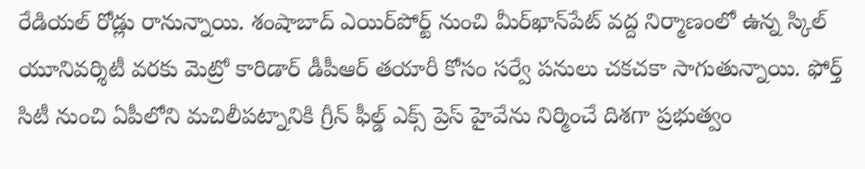రేడియల్‌ రోడ్లు రానున్నాయి. శంషాబాద్‌ ఎయిర్‌పోర్ట్ నుంచి మీర్‌ఖాన్‌పేట్‌ వద్ద నిర్మాణంలో ఉన్న స్కిల్‌ యూనివర్శిటీ వరకు మెట్రో కారిడార్‌ డీపీఆర్‌ తయారీ కోసం సర్వే పనులు చకచకా సాగుతున్నాయి. ఫోర్త్ సిటీ నుంచి ఏపీలోని మచిలీపట్నానికి గ్రీన్‌ ఫీల్డ్ ఎక్స్ ప్రెస్ హైవేను నిర్మించే దిశగా ప్రభుత్వం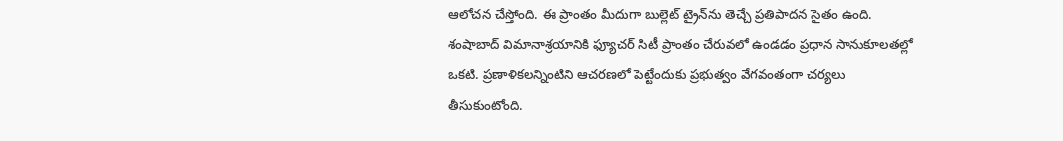ఆలోచన చేస్తోంది. ఈ ప్రాంతం మీదుగా బుల్లెట్‌ ట్రైన్‌ను తెచ్చే ప్రతిపాదన సైతం ఉంది. శంషాబాద్‌ విమానాశ్రయానికి ఫ్యూచర్‌ సిటీ ప్రాంతం చేరువలో ఉండడం ప్రధాన సానుకూలతల్లో ఒకటి. ప్రణాళికలన్నింటిని ఆచరణలో పెట్టేందుకు ప్రభుత్వం వేగవంతంగా చర్యలు తీసుకుంటోంది.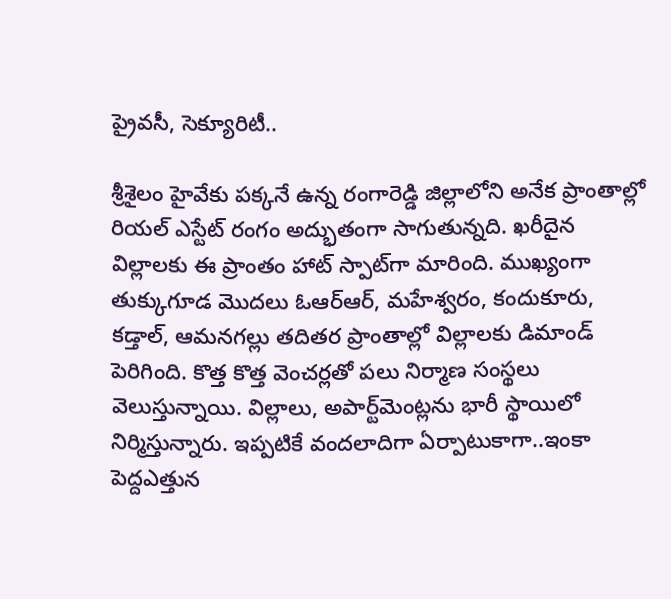ప్రైవసీ, సెక్యూరిటీ..

శ్రీశైలం హైవేకు పక్కనే ఉన్న రంగారెడ్డి జిల్లాలోని అనేక ప్రాంతాల్లో రియల్‌ ఎస్టేట్‌ రంగం అద్భుతంగా సాగుతున్నది. ఖరీదైన విల్లాలకు ఈ ప్రాంతం హాట్‌ స్పాట్‌గా మారింది. ముఖ్యంగా తుక్కుగూడ మొదలు ఓఆర్‌ఆర్‌, మహేశ్వరం, కందుకూరు, కడ్తాల్‌, ఆమనగల్లు తదితర ప్రాంతాల్లో విల్లాలకు డిమాండ్‌ పెరిగింది. కొత్త కొత్త వెంచర్లతో పలు నిర్మాణ సంస్థలు వెలుస్తున్నాయి. విల్లాలు, అపార్ట్‌మెంట్లను భారీ స్థాయిలో నిర్మిస్తున్నారు. ఇప్పటికే వందలాదిగా ఏర్పాటుకాగా..ఇంకా పెద్దఎత్తున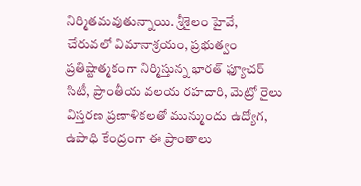నిర్మితమవుతున్నాయి. శ్రీశైలం హైవే, చేరువలో విమానాశ్రయం, ప్రభుత్వం ప్రతిష్టాత్మకంగా నిర్మిస్తున్న భారత్‌ ఫ్యూచర్‌ సిటీ, ప్రాంతీయ వలయ రహదారి, మెట్రో రైలు విస్తరణ ప్రణాళికలతో మున్ముందు ఉద్యోగ, ఉపాధి కేంద్రంగా ఈ ప్రాంతాలు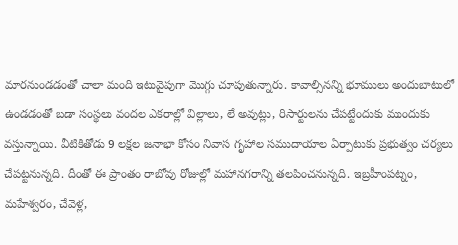మారనుండడంతో చాలా మంది ఇటువైపుగా మొగ్గు చూపుతున్నారు. కావాల్సినన్ని భూములు అందుబాటులో ఉండడంతో బడా సంస్థలు వందల ఎకరాల్లో విల్లాలు, లే అవుట్లు, రిసార్టులను చేపట్టేందుకు ముందుకు వస్తున్నాయి. వీటికితోడు 9 లక్షల జనాభా కోసం నివాస గృహాల సముదాయాల ఏర్పాటుకు ప్రభుత్వం చర్యలు చేపట్టనున్నది. దీంతో ఈ ప్రాంతం రాబోవు రోజుల్లో మహానగరాన్ని తలపించనున్నది. ఇబ్రహీంపట్నం, మహేశ్వరం, చేవెళ్ల,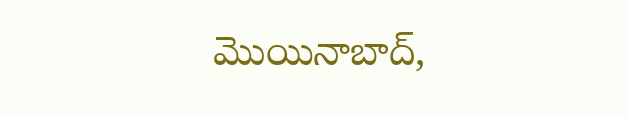మొయినాబాద్‌,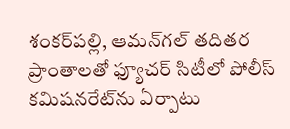శంకర్‌పల్లి, ఆమన్‌గల్‌ తదితర ప్రాంతాలతో ఫ్యూచర్‌ సిటీలో పోలీస్ కమిషనరేట్‌ను ఏర్పాటు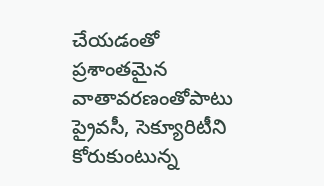చేయడంతో ప్రశాంతమైన వాతావరణంతోపాటు ప్రైవసీ, సెక్యూరిటీని కోరుకుంటున్న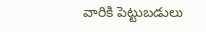వారికి పెట్టుబడులు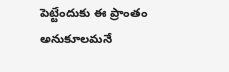పెట్టేందుకు ఈ ప్రాంతం అనుకూలమనే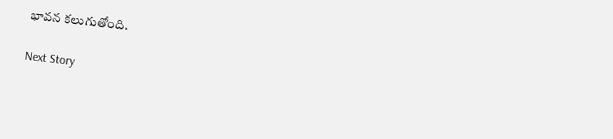భావన కలుగుతోంది.

Next Story